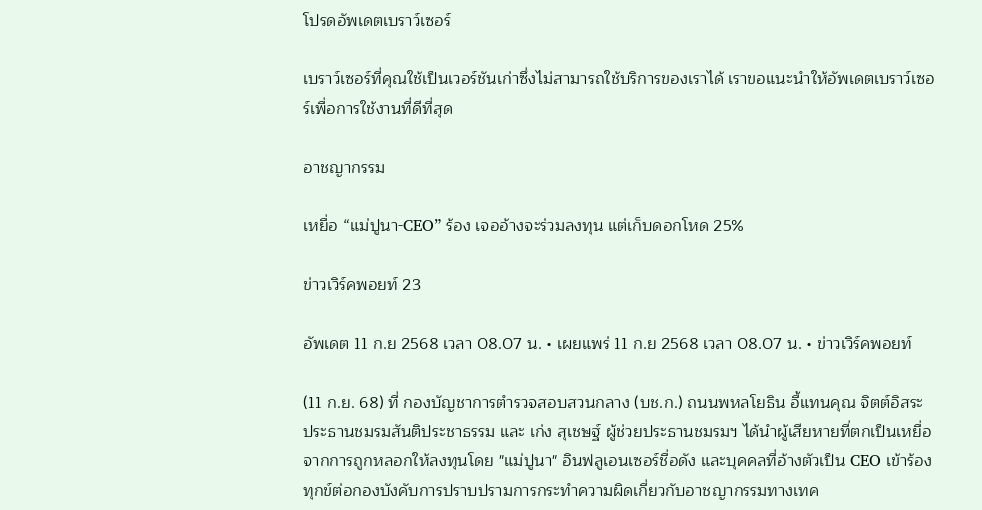โปรดอัพเดตเบราว์เซอร์

เบราว์เซอร์ที่คุณใช้เป็นเวอร์ชันเก่าซึ่งไม่สามารถใช้บริการของเราได้ เราขอแนะนำให้อัพเดตเบราว์เซอร์เพื่อการใช้งานที่ดีที่สุด

อาชญากรรม

เหยื่อ “แม่ปูนา-CEO” ร้อง เจออ้างจะร่วมลงทุน แต่เก็บดอกโหด 25%

ข่าวเวิร์คพอยท์ 23

อัพเดต 11 ก.ย 2568 เวลา 08.07 น. • เผยแพร่ 11 ก.ย 2568 เวลา 08.07 น. • ข่าวเวิร์คพอยท์

(11 ก.ย. 68) ที่ กองบัญชาการตำรวจสอบสวนกลาง (บช.ก.) ถนนพหลโยธิน อี้แทนคุณ จิตต์อิสระ ประธานชมรมสันติประชาธรรม และ เก่ง สุเชษฐ์ ผู้ช่วยประธานชมรมฯ ได้นำผู้เสียหายที่ตกเป็นเหยื่อจากการถูกหลอกให้ลงทุนโดย "แม่ปูนา" อินฟลูเอนเซอร์ชื่อดัง และบุคคลที่อ้างตัวเป็น CEO เข้าร้องทุกข์ต่อกองบังคับการปราบปรามการกระทำความผิดเกี่ยวกับอาชญากรรมทางเทค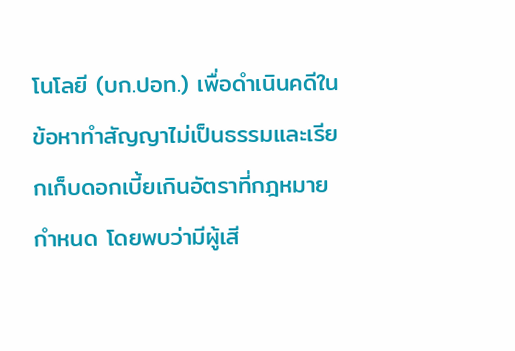โนโลยี (บก.ปอท.) เพื่อดำเนินคดีในข้อหาทำสัญญาไม่เป็นธรรมและเรียกเก็บดอกเบี้ยเกินอัตราที่กฎหมายกำหนด โดยพบว่ามีผู้เสี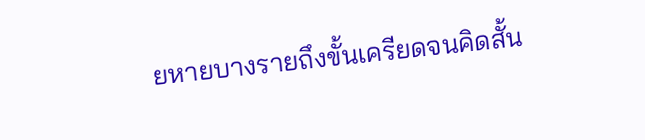ยหายบางรายถึงขั้นเครียดจนคิดสั้น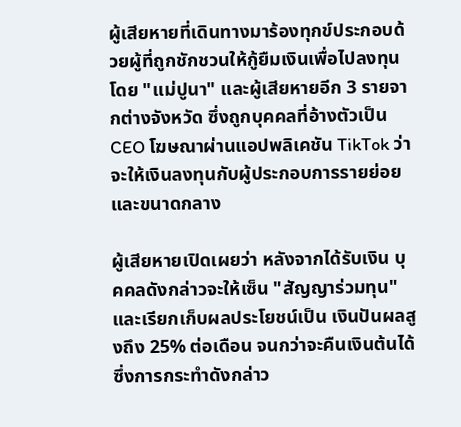ผู้เสียหายที่เดินทางมาร้องทุกข์ประกอบด้วยผู้ที่ถูกชักชวนให้กู้ยืมเงินเพื่อไปลงทุนโดย "แม่ปูนา" และผู้เสียหายอีก 3 รายจากต่างจังหวัด ซึ่งถูกบุคคลที่อ้างตัวเป็น CEO โฆษณาผ่านแอปพลิเคชัน TikTok ว่าจะให้เงินลงทุนกับผู้ประกอบการรายย่อยและขนาดกลาง

ผู้เสียหายเปิดเผยว่า หลังจากได้รับเงิน บุคคลดังกล่าวจะให้เซ็น "สัญญาร่วมทุน" และเรียกเก็บผลประโยชน์เป็น เงินปันผลสูงถึง 25% ต่อเดือน จนกว่าจะคืนเงินต้นได้ ซึ่งการกระทำดังกล่าว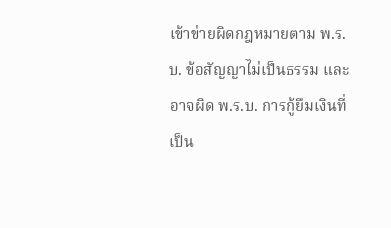เข้าข่ายผิดกฎหมายตาม พ.ร.บ. ข้อสัญญาไม่เป็นธรรม และอาจผิด พ.ร.บ. การกู้ยืมเงินที่เป็น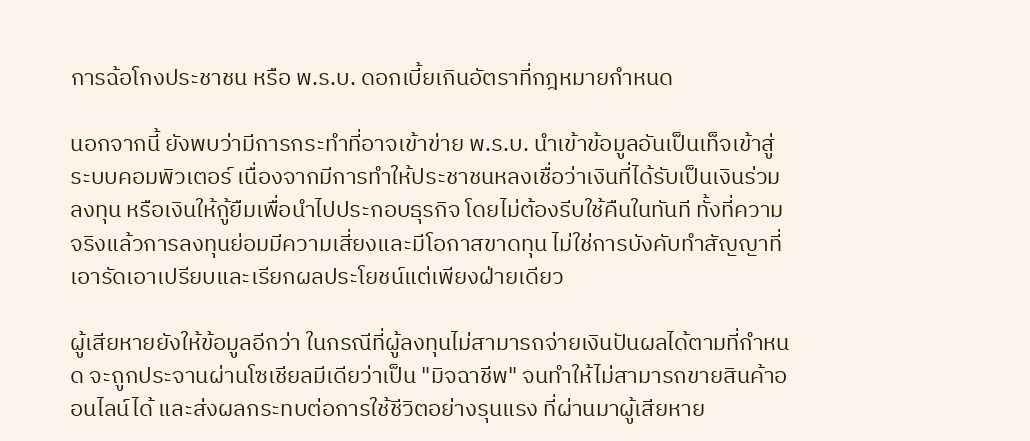การฉ้อโกงประชาชน หรือ พ.ร.บ. ดอกเบี้ยเกินอัตราที่กฎหมายกำหนด

นอกจากนี้ ยังพบว่ามีการกระทำที่อาจเข้าข่าย พ.ร.บ. นำเข้าข้อมูลอันเป็นเท็จเข้าสู่ระบบคอมพิวเตอร์ เนื่องจากมีการทำให้ประชาชนหลงเชื่อว่าเงินที่ได้รับเป็นเงินร่วมลงทุน หรือเงินให้กู้ยืมเพื่อนำไปประกอบธุรกิจ โดยไม่ต้องรีบใช้คืนในทันที ทั้งที่ความจริงแล้วการลงทุนย่อมมีความเสี่ยงและมีโอกาสขาดทุน ไม่ใช่การบังคับทำสัญญาที่เอารัดเอาเปรียบและเรียกผลประโยชน์แต่เพียงฝ่ายเดียว

ผู้เสียหายยังให้ข้อมูลอีกว่า ในกรณีที่ผู้ลงทุนไม่สามารถจ่ายเงินปันผลได้ตามที่กำหนด จะถูกประจานผ่านโซเชียลมีเดียว่าเป็น "มิจฉาชีพ" จนทำให้ไม่สามารถขายสินค้าออนไลน์ได้ และส่งผลกระทบต่อการใช้ชีวิตอย่างรุนแรง ที่ผ่านมาผู้เสียหาย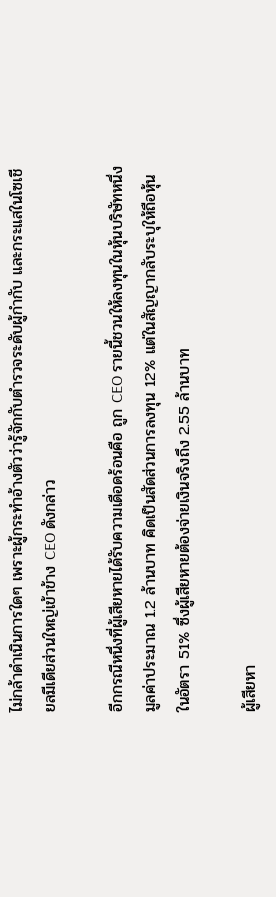ไม่กล้าดำเนินการใดๆ เพราะผู้กระทำอ้างตัวว่ารู้จักกับตำรวจระดับผู้กำกับ และกระแสในโซเชียลมีเดียส่วนใหญ่เข้าข้าง CEO ดังกล่าว

อีกกรณีหนึ่งที่ผู้เสียหายได้รับความเดือดร้อนคือ ถูก CEO รายนี้ชวนให้ลงทุนในหุ้นบริษัทหนึ่ง มูลค่าประมาณ 1.2 ล้านบาท คิดเป็นสัดส่วนการลงทุน 12% แต่ในสัญญากลับระบุให้ถือหุ้นในอัตรา 51% ซึ่งผู้เสียหายต้องจ่ายเงินจริงถึง 2.55 ล้านบาท

ผู้เสียหา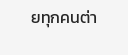ยทุกคนต่า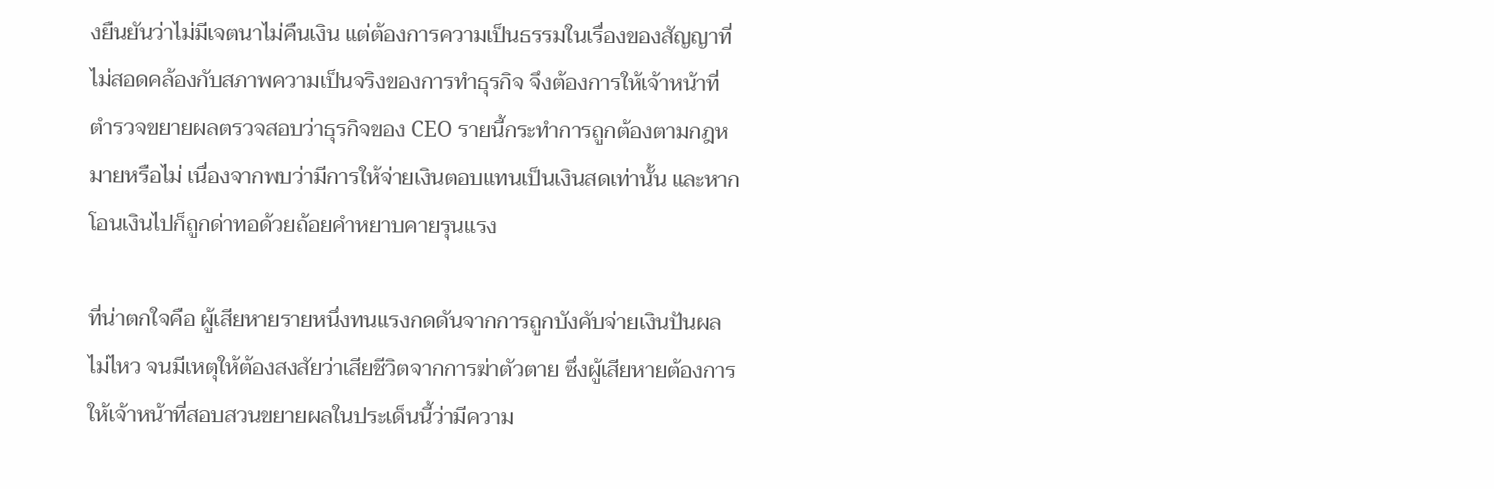งยืนยันว่าไม่มีเจตนาไม่คืนเงิน แต่ต้องการความเป็นธรรมในเรื่องของสัญญาที่ไม่สอดคล้องกับสภาพความเป็นจริงของการทำธุรกิจ จึงต้องการให้เจ้าหน้าที่ตำรวจขยายผลตรวจสอบว่าธุรกิจของ CEO รายนี้กระทำการถูกต้องตามกฎหมายหรือไม่ เนื่องจากพบว่ามีการให้จ่ายเงินตอบแทนเป็นเงินสดเท่านั้น และหากโอนเงินไปก็ถูกด่าทอด้วยถ้อยคำหยาบคายรุนแรง

ที่น่าตกใจคือ ผู้เสียหายรายหนึ่งทนแรงกดดันจากการถูกบังคับจ่ายเงินปันผลไม่ไหว จนมีเหตุให้ต้องสงสัยว่าเสียชีวิตจากการฆ่าตัวตาย ซึ่งผู้เสียหายต้องการให้เจ้าหน้าที่สอบสวนขยายผลในประเด็นนี้ว่ามีความ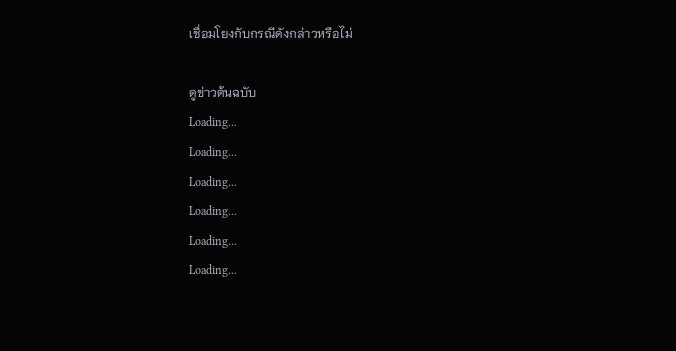เชื่อมโยงกับกรณีดังกล่าวหรือไม่

ดูข่าวต้นฉบับ
Loading...
Loading...
Loading...
Loading...
Loading...
Loading...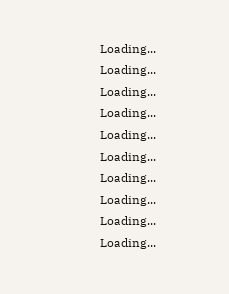Loading...
Loading...
Loading...
Loading...
Loading...
Loading...
Loading...
Loading...
Loading...
Loading...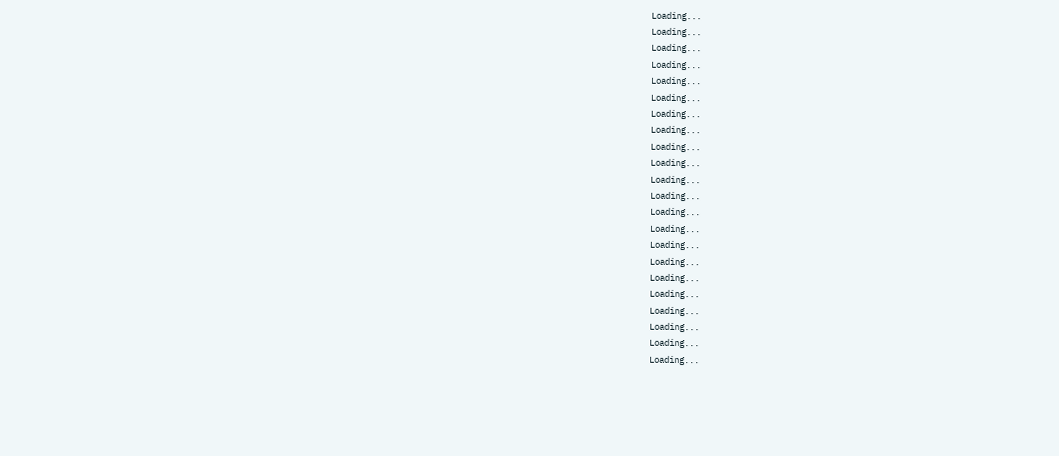Loading...
Loading...
Loading...
Loading...
Loading...
Loading...
Loading...
Loading...
Loading...
Loading...
Loading...
Loading...
Loading...
Loading...
Loading...
Loading...
Loading...
Loading...
Loading...
Loading...
Loading...
Loading...